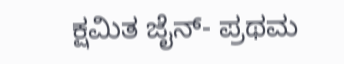ಕ್ಷಮಿತ ಜೈನ್- ಪ್ರಥಮ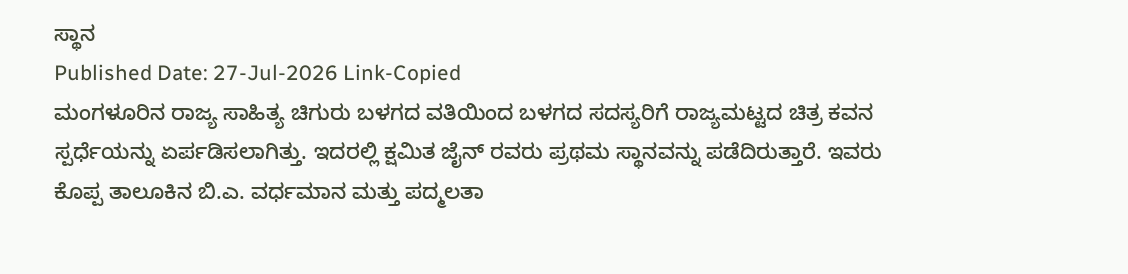ಸ್ಥಾನ
Published Date: 27-Jul-2026 Link-Copied
ಮಂಗಳೂರಿನ ರಾಜ್ಯ ಸಾಹಿತ್ಯ ಚಿಗುರು ಬಳಗದ ವತಿಯಿಂದ ಬಳಗದ ಸದಸ್ಯರಿಗೆ ರಾಜ್ಯಮಟ್ಟದ ಚಿತ್ರ ಕವನ ಸ್ಪರ್ಧೆಯನ್ನು ಏರ್ಪಡಿಸಲಾಗಿತ್ತು. ಇದರಲ್ಲಿ ಕ್ಷಮಿತ ಜೈನ್ ರವರು ಪ್ರಥಮ ಸ್ಥಾನವನ್ನು ಪಡೆದಿರುತ್ತಾರೆ. ಇವರು ಕೊಪ್ಪ ತಾಲೂಕಿನ ಬಿ.ಎ. ವರ್ಧಮಾನ ಮತ್ತು ಪದ್ಮಲತಾ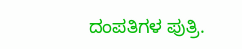ದಂಪತಿಗಳ ಪುತ್ರಿ.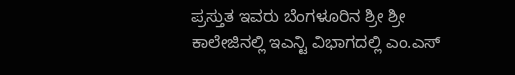ಪ್ರಸ್ತುತ ಇವರು ಬೆಂಗಳೂರಿನ ಶ್ರೀ ಶ್ರೀ ಕಾಲೇಜಿನಲ್ಲಿ ಇಎನ್ಟಿ ವಿಭಾಗದಲ್ಲಿ ಎಂ.ಎಸ್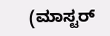(ಮಾಸ್ಟರ್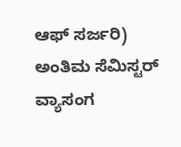ಆಫ್ ಸರ್ಜರಿ) ಅಂತಿಮ ಸೆಮಿಸ್ಟರ್ ವ್ಯಾಸಂಗ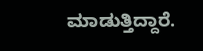ಮಾಡುತ್ತಿದ್ದಾರೆ.